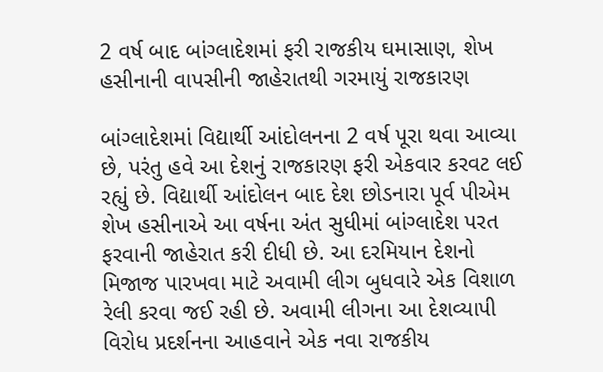2 વર્ષ બાદ બાંગ્લાદેશમાં ફરી રાજકીય ઘમાસાણ, શેખ હસીનાની વાપસીની જાહેરાતથી ગરમાયું રાજકારણ

બાંગ્લાદેશમાં વિદ્યાર્થી આંદોલનના 2 વર્ષ પૂરા થવા આવ્યા છે, પરંતુ હવે આ દેશનું રાજકારણ ફરી એકવાર કરવટ લઈ રહ્યું છે. વિદ્યાર્થી આંદોલન બાદ દેશ છોડનારા પૂર્વ પીએમ શેખ હસીનાએ આ વર્ષના અંત સુધીમાં બાંગ્લાદેશ પરત ફરવાની જાહેરાત કરી દીધી છે. આ દરમિયાન દેશનો મિજાજ પારખવા માટે અવામી લીગ બુધવારે એક વિશાળ રેલી કરવા જઈ રહી છે. અવામી લીગના આ દેશવ્યાપી વિરોધ પ્રદર્શનના આહવાને એક નવા રાજકીય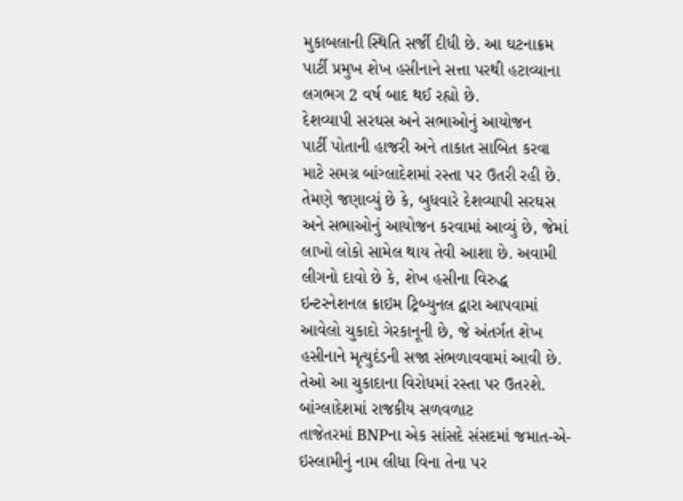મુકાબલાની સ્થિતિ સર્જી દીધી છે. આ ઘટનાક્રમ પાર્ટી પ્રમુખ શેખ હસીનાને સત્તા પરથી હટાવ્યાના લગભગ 2 વર્ષ બાદ થઈ રહ્યો છે.
દેશવ્યાપી સરઘસ અને સભાઓનું આયોજન
પાર્ટી પોતાની હાજરી અને તાકાત સાબિત કરવા માટે સમગ્ર બાંગ્લાદેશમાં રસ્તા પર ઉતરી રહી છે. તેમણે જણાવ્યું છે કે, બુધવારે દેશવ્યાપી સરઘસ અને સભાઓનું આયોજન કરવામાં આવ્યું છે, જેમાં લાખો લોકો સામેલ થાય તેવી આશા છે. અવામી લીગનો દાવો છે કે, શેખ હસીના વિરુદ્ધ ઇન્ટરનેશનલ ક્રાઇમ ટ્રિબ્યુનલ દ્વારા આપવામાં આવેલો ચુકાદો ગેરકાનૂની છે, જે અંતર્ગત શેખ હસીનાને મૃત્યુદંડની સજા સંભળાવવામાં આવી છે. તેઓ આ ચુકાદાના વિરોધમાં રસ્તા પર ઉતરશે.
બાંગ્લાદેશમાં રાજકીય સળવળાટ
તાજેતરમાં BNPના એક સાંસદે સંસદમાં જમાત-એ-ઇસ્લામીનું નામ લીધા વિના તેના પર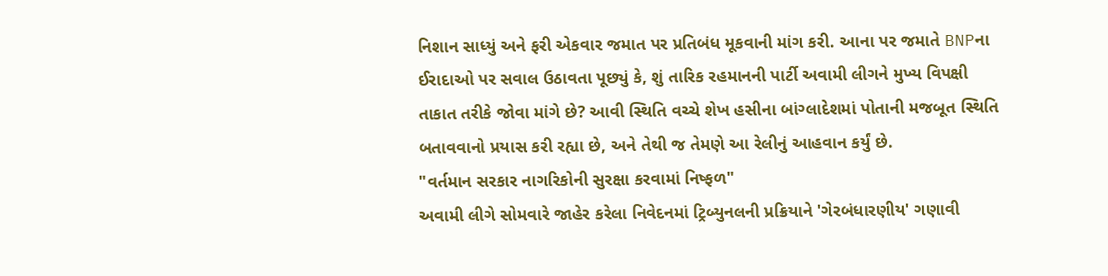નિશાન સાધ્યું અને ફરી એકવાર જમાત પર પ્રતિબંધ મૂકવાની માંગ કરી. આના પર જમાતે BNPના ઈરાદાઓ પર સવાલ ઉઠાવતા પૂછ્યું કે, શું તારિક રહમાનની પાર્ટી અવામી લીગને મુખ્ય વિપક્ષી તાકાત તરીકે જોવા માંગે છે? આવી સ્થિતિ વચ્ચે શેખ હસીના બાંગ્લાદેશમાં પોતાની મજબૂત સ્થિતિ બતાવવાનો પ્રયાસ કરી રહ્યા છે, અને તેથી જ તેમણે આ રેલીનું આહવાન કર્યું છે.
"વર્તમાન સરકાર નાગરિકોની સુરક્ષા કરવામાં નિષ્ફળ"
અવામી લીગે સોમવારે જાહેર કરેલા નિવેદનમાં ટ્રિબ્યુનલની પ્રક્રિયાને 'ગેરબંધારણીય' ગણાવી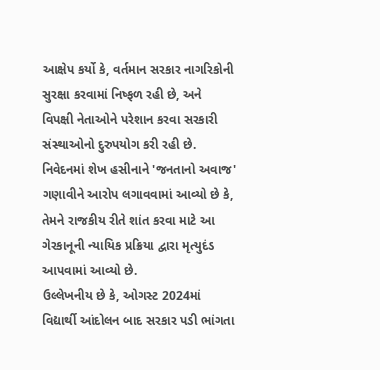આક્ષેપ કર્યો કે, વર્તમાન સરકાર નાગરિકોની સુરક્ષા કરવામાં નિષ્ફળ રહી છે, અને વિપક્ષી નેતાઓને પરેશાન કરવા સરકારી સંસ્થાઓનો દુરુપયોગ કરી રહી છે. નિવેદનમાં શેખ હસીનાને 'જનતાનો અવાજ' ગણાવીને આરોપ લગાવવામાં આવ્યો છે કે, તેમને રાજકીય રીતે શાંત કરવા માટે આ ગેરકાનૂની ન્યાયિક પ્રક્રિયા દ્વારા મૃત્યુદંડ આપવામાં આવ્યો છે.
ઉલ્લેખનીય છે કે, ઓગસ્ટ 2024માં વિદ્યાર્થી આંદોલન બાદ સરકાર પડી ભાંગતા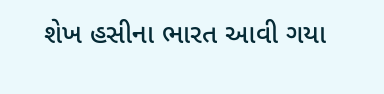શેખ હસીના ભારત આવી ગયા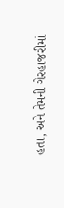હતા, અને તેમની ગેરહાજરીમાં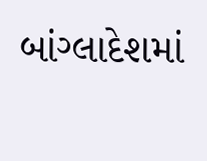બાંગ્લાદેશમાં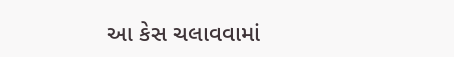આ કેસ ચલાવવામાં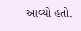આવ્યો હતો.